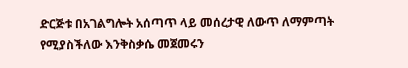ድርጅቱ በአገልግሎት አሰጣጥ ላይ መሰረታዊ ለውጥ ለማምጣት የሚያስችለው እንቅስቃሴ መጀመሩን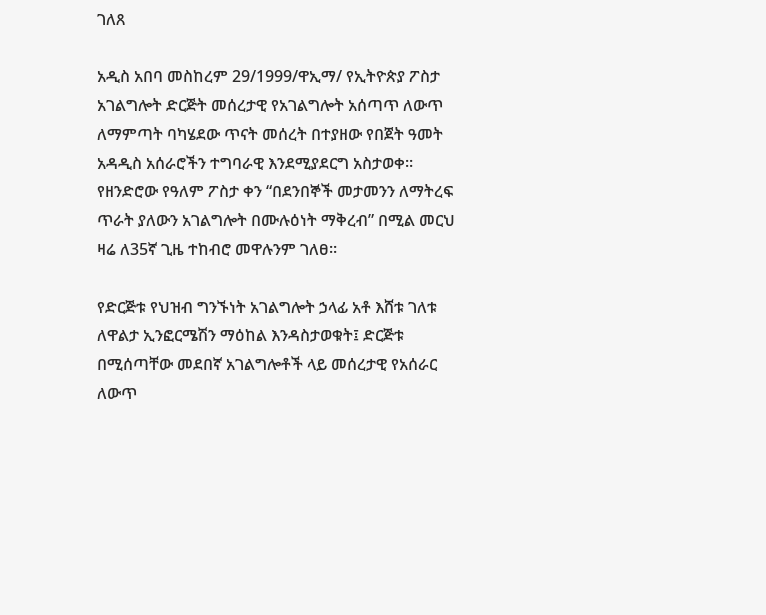ገለጸ

አዲስ አበባ መስከረም 29/1999/ዋኢማ/ የኢትዮጵያ ፖስታ አገልግሎት ድርጅት መሰረታዊ የአገልግሎት አሰጣጥ ለውጥ ለማምጣት ባካሄደው ጥናት መሰረት በተያዘው የበጀት ዓመት አዳዲስ አሰራሮችን ተግባራዊ እንደሚያደርግ አስታወቀ። የዘንድሮው የዓለም ፖስታ ቀን “በደንበኞች መታመንን ለማትረፍ ጥራት ያለውን አገልግሎት በሙሉዕነት ማቅረብ” በሚል መርህ ዛሬ ለ35ኛ ጊዜ ተከብሮ መዋሉንም ገለፀ።

የድርጅቱ የህዝብ ግንኙነት አገልግሎት ኃላፊ አቶ እሸቱ ገለቱ ለዋልታ ኢንፎርሜሽን ማዕከል እንዳስታወቁት፤ ድርጅቱ በሚሰጣቸው መደበኛ አገልግሎቶች ላይ መሰረታዊ የአሰራር ለውጥ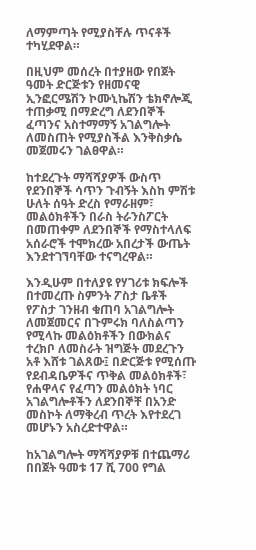ለማምጣት የሚያስቸሉ ጥናቶች ተካሂደዋል።

በዚህም መሰረት በተያዘው የበጀት ዓመት ድርጅቱን የዘመናዊ ኢንፎርሜሽን ኮሙኒኬሽን ቴክኖሎጂ ተጠቃሚ በማድረግ ለደንበኞች ፈጣንና አስተማማኝ አገልግሎት ለመስጠት የሚያስችል እንቅስቃሴ መጀመሩን ገልፀዋል።

ከተደረጉት ማሻሻያዎች ውስጥ የደንበኞች ሳጥን ጉብኝት እስከ ምሽቱ ሁለት ሰዓት ድረስ የማራዘም፣ መልዕክቶችን በራስ ትራንስፖርት በመጠቀም ለደንበኞች የማስተላለፍ አሰራሮች ተሞክረው አበረታች ውጤት እንደተገኘባቸው ተናግረዋል።

እንዲሁም በተለያዩ የሃገሪቱ ክፍሎች በተመረጡ ስምንት ፖስታ ቤቶች የፖስታ ገንዘብ ቁጠባ አገልግሎት ለመጀመርና በጉምሩክ ባለስልጣን የሚላኩ መልዕክቶችን በውክልና ተረክቦ ለመስራት ዝግጅት መደረጉን አቶ እሸቱ ገልጸው፤ በድርጅቱ የሚሰጡ የደብዳቤዎችና ጥቅል መልዕክቶች፣ የሐዋላና የፈጣን መልዕክት ነባር አገልግሎቶችን ለደንበኞቸ በአንድ መስኮት ለማቅረብ ጥረት እየተደረገ መሆኑን አስረድተዋል።

ከአገልግሎት ማሻሻያዎቹ በተጨማሪ በበጀት ዓመቱ 17 ሺ 700 የግል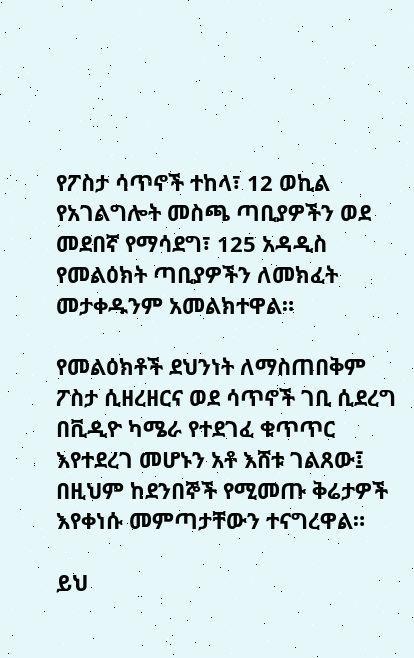የፖስታ ሳጥኖች ተከላ፣ 12 ወኪል የአገልግሎት መስጫ ጣቢያዎችን ወደ መደበኛ የማሳደግ፣ 125 አዳዲስ የመልዕክት ጣቢያዎችን ለመክፈት መታቀዱንም አመልክተዋል።

የመልዕክቶች ደህንነት ለማስጠበቅም ፖስታ ሲዘረዘርና ወደ ሳጥኖች ገቢ ሲደረግ በቪዲዮ ካሜራ የተደገፈ ቁጥጥር እየተደረገ መሆኑን አቶ እሸቱ ገልጸው፤ በዚህም ከደንበኞች የሚመጡ ቅሬታዎች እየቀነሱ መምጣታቸውን ተናግረዋል።

ይህ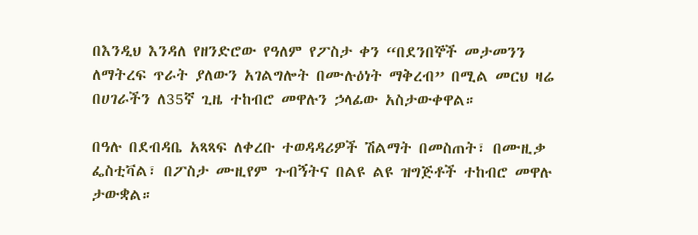በእንዲህ እንዳለ የዘንድሮው የዓለም የፖስታ ቀን “በደንበኞች መታመንን ለማትረፍ ጥራት ያለውን አገልግሎት በሙሉዕነት ማቅረብ” በሚል መርህ ዛሬ በሀገራችን ለ35ኛ ጊዜ ተከብሮ መዋሉን ኃላፊው አስታውቀዋል።

በዓሉ በደብዳቤ አጻጻፍ ለቀረቡ ተወዳዳሪዎች ሽልማት በመስጠት፣ በሙዚቃ ፌስቲቫል፣ በፖስታ ሙዚየም ጉብኝትና በልዩ ልዩ ዝግጅቶች ተከብሮ መዋሉ ታውቋል።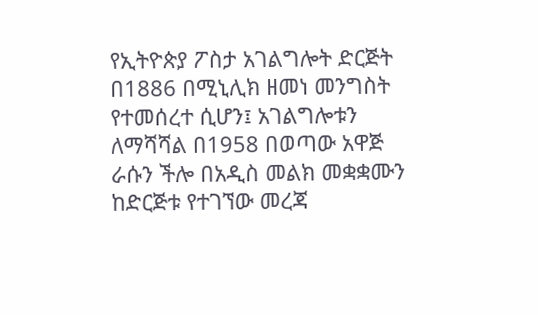የኢትዮጵያ ፖስታ አገልግሎት ድርጅት በ1886 በሚኒሊክ ዘመነ መንግስት የተመሰረተ ሲሆን፤ አገልግሎቱን ለማሻሻል በ1958 በወጣው አዋጅ ራሱን ችሎ በአዲስ መልክ መቋቋሙን ከድርጅቱ የተገኘው መረጃ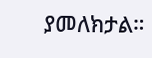ያመለክታል።